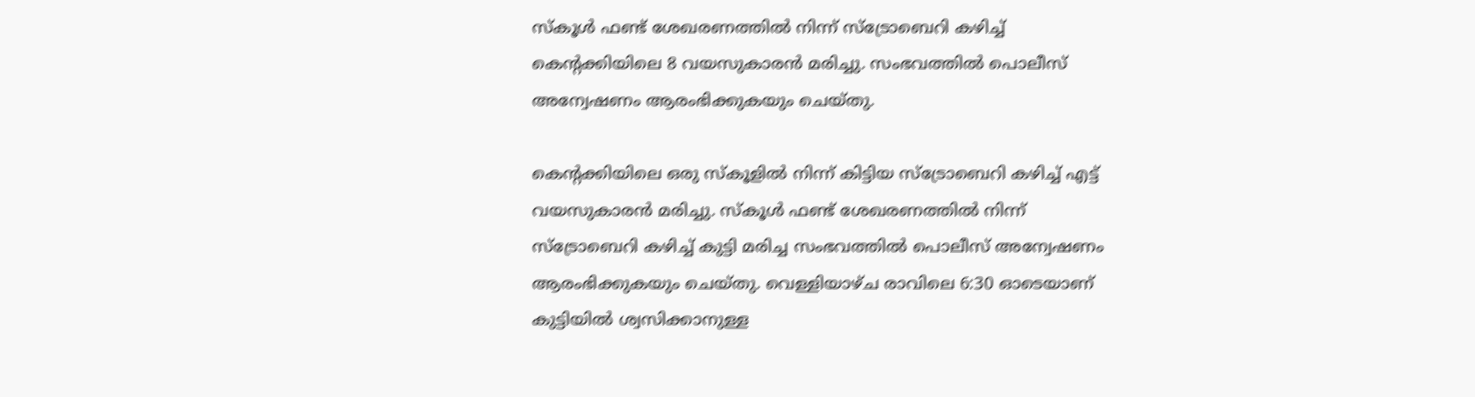സ്‌കൂൾ ഫണ്ട് ശേഖരണത്തിൽ നിന്ന് സ്‌ട്രോബെറി കഴിച്ച് കെന്‍റക്കിയിലെ 8 വയസുകാരൻ മരിച്ചു. സംഭവത്തിൽ പൊലീസ് അന്വേഷണം ആരംഭിക്കുകയും ചെയ്തു.

കെന്‍റക്കിയിലെ ഒരു സ്‌കൂളില്‍ നിന്ന് കിട്ടിയ സ്‌ട്രോബെറി കഴിച്ച് എട്ട് വയസുകാരൻ മരിച്ചു. സ്‌കൂൾ ഫണ്ട് ശേഖരണത്തിൽ നിന്ന് സ്‌ട്രോബെറി കഴിച്ച് കുട്ടി മരിച്ച സംഭവത്തിൽ പൊലീസ് അന്വേഷണം ആരംഭിക്കുകയും ചെയ്തു. വെള്ളിയാഴ്ച രാവിലെ 6:30 ഓടെയാണ് കുട്ടിയില്‍ ശ്വസിക്കാനുള്ള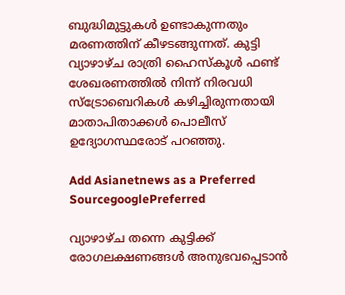ബുദ്ധിമുട്ടുകള്‍ ഉണ്ടാകുന്നതും മരണത്തിന് കീഴടങ്ങുന്നത്. കുട്ടി വ്യാഴാഴ്‌ച രാത്രി ഹൈസ്‌കൂൾ ഫണ്ട് ശേഖരണത്തിൽ നിന്ന് നിരവധി സ്‌ട്രോബെറികൾ കഴിച്ചിരുന്നതായി മാതാപിതാക്കൾ പൊലീസ് ഉദ്യോഗസ്ഥരോട് പറഞ്ഞു.

Add Asianetnews as a Preferred SourcegooglePreferred

വ്യാഴാഴ്ച തന്നെ കുട്ടിക്ക് രോഗലക്ഷണങ്ങൾ അനുഭവപ്പെടാൻ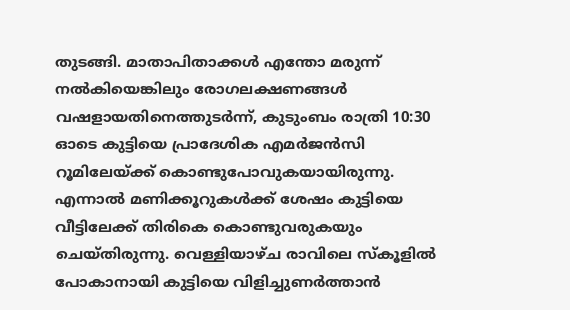തുടങ്ങി. മാതാപിതാക്കൾ എന്തോ മരുന്ന് നല്‍കിയെങ്കിലും രോഗലക്ഷണങ്ങൾ വഷളായതിനെത്തുടർന്ന്, കുടുംബം രാത്രി 10:30 ഓടെ കുട്ടിയെ പ്രാദേശിക എമർജൻസി റൂമിലേയ്ക്ക് കൊണ്ടുപോവുകയായിരുന്നു. എന്നാല്‍ മണിക്കൂറുകൾക്ക് ശേഷം കുട്ടിയെ വീട്ടിലേക്ക് തിരികെ കൊണ്ടുവരുകയും ചെയ്തിരുന്നു. വെള്ളിയാഴ്ച രാവിലെ സ്‌കൂളിൽ പോകാനായി കുട്ടിയെ വിളിച്ചുണർത്താൻ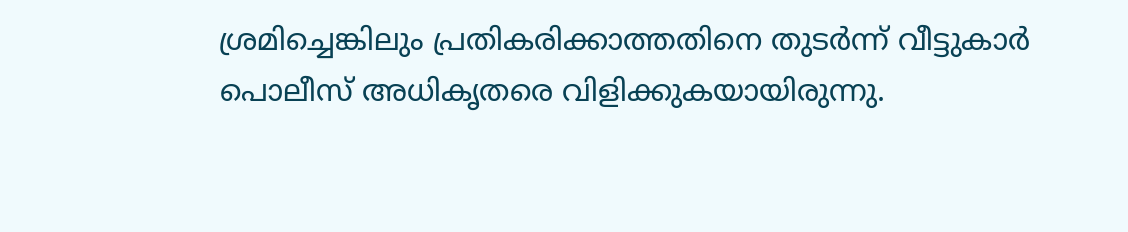ശ്രമിച്ചെങ്കിലും പ്രതികരിക്കാത്തതിനെ തുടർന്ന് വീട്ടുകാർ പൊലീസ് അധികൃതരെ വിളിക്കുകയായിരുന്നു.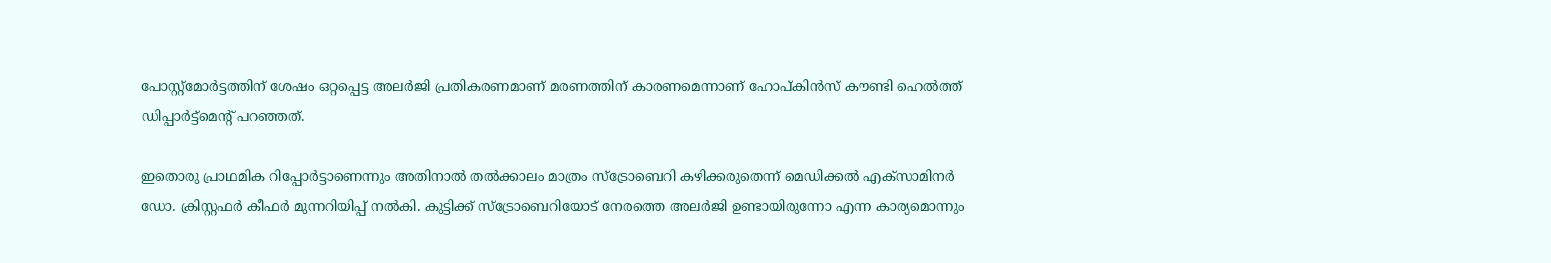പോസ്റ്റ്മോർട്ടത്തിന് ശേഷം ഒറ്റപ്പെട്ട അലർജി പ്രതികരണമാണ് മരണത്തിന് കാരണമെന്നാണ് ഹോപ്കിൻസ് കൗണ്ടി ഹെൽത്ത് ഡിപ്പാർട്ട്മെന്‍റ് പറഞ്ഞത്.

ഇതൊരു പ്രാഥമിക റിപ്പോർട്ടാണെന്നും അതിനാൽ തല്‍ക്കാലം മാത്രം സ്ട്രോബെറി കഴിക്കരുതെന്ന് മെഡിക്കൽ എക്സാമിനർ ഡോ. ക്രിസ്റ്റഫർ കീഫർ മുന്നറിയിപ്പ് നല്‍കി. കുട്ടിക്ക് സ്ട്രോബെറിയോട് നേരത്തെ അലർജി ഉണ്ടായിരുന്നോ എന്ന കാര്യമൊന്നും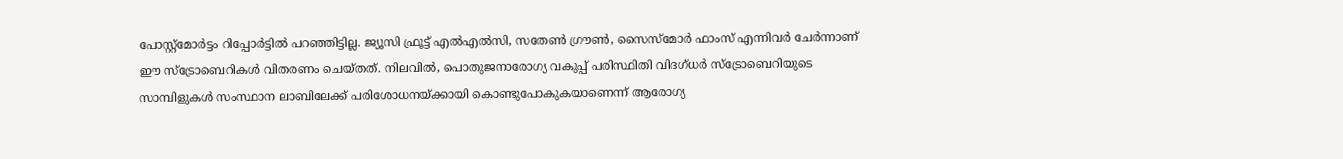പോസ്റ്റ്മോർട്ടം റിപ്പോര്‍ട്ടില്‍ പറഞ്ഞിട്ടില്ല. ജ്യൂസി ഫ്രൂട്ട് എൽഎൽസി, സതേൺ ഗ്രൗൺ, സൈസ്‌മോർ ഫാംസ് എന്നിവർ ചേർന്നാണ് ഈ സ്ട്രോബെറികള്‍ വിതരണം ചെയ്തത്. നിലവിൽ, പൊതുജനാരോഗ്യ വകുപ്പ് പരിസ്ഥിതി വിദഗ്ധർ സ്ട്രോബെറിയുടെ സാമ്പിളുകൾ സംസ്ഥാന ലാബിലേക്ക് പരിശോധനയ്ക്കായി കൊണ്ടുപോകുകയാണെന്ന് ആരോഗ്യ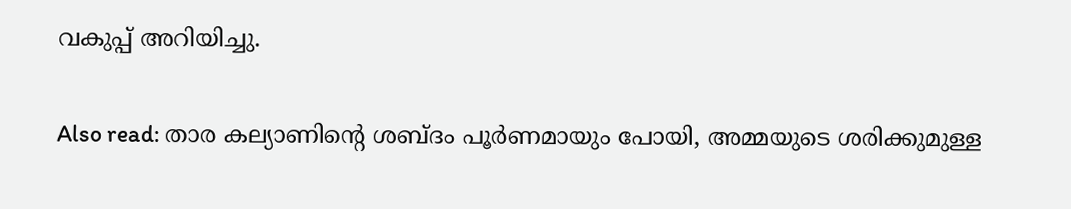വകുപ്പ് അറിയിച്ചു.

Also read: താര കല്യാണിന്‍റെ ശബ്ദം പൂര്‍ണമായും പോയി, അമ്മയുടെ ശരിക്കുമുള്ള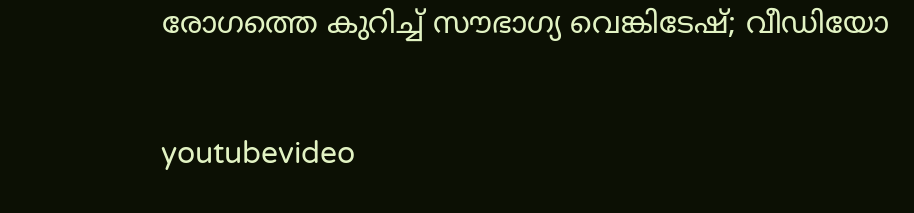രോഗത്തെ കുറിച്ച് സൗഭാഗ്യ വെങ്കിടേഷ്; വീഡിയോ

youtubevideo